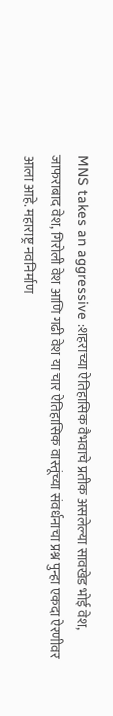MNS takes an aggressive :शहराच्या ऐतिहासिक वैभवाचे प्रतीक असलेल्या सावखेड भोई वेश, जाफराबाद वेश, गिरोली वेश आणि गढी वेश या चार ऐतिहासिक वास्तूंच्या संवर्धनाचा प्रश्न पुन्हा एकदा ऐरणीवर आला आहे. महाराष्ट्र नवनिर्माण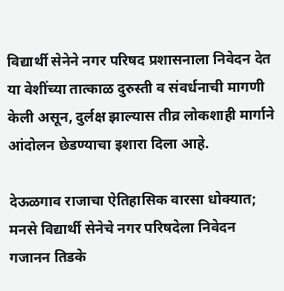विद्यार्थी सेनेने नगर परिषद प्रशासनाला निवेदन देत या वेशींच्या तात्काळ दुरुस्ती व संवर्धनाची मागणी केली असून, दुर्लक्ष झाल्यास तीव्र लोकशाही मार्गाने आंदोलन छेडण्याचा इशारा दिला आहे.

देऊळगाव राजाचा ऐतिहासिक वारसा धोक्यात; मनसे विद्यार्थी सेनेचे नगर परिषदेला निवेदन
गजानन तिडके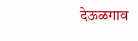देऊळगाव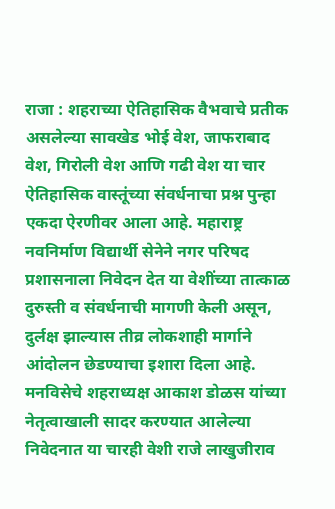राजा : शहराच्या ऐतिहासिक वैभवाचे प्रतीक असलेल्या सावखेड भोई वेश, जाफराबाद वेश, गिरोली वेश आणि गढी वेश या चार ऐतिहासिक वास्तूंच्या संवर्धनाचा प्रश्न पुन्हा एकदा ऐरणीवर आला आहे. महाराष्ट्र नवनिर्माण विद्यार्थी सेनेने नगर परिषद प्रशासनाला निवेदन देत या वेशींच्या तात्काळ दुरुस्ती व संवर्धनाची मागणी केली असून, दुर्लक्ष झाल्यास तीव्र लोकशाही मार्गाने आंदोलन छेडण्याचा इशारा दिला आहे.
मनविसेचे शहराध्यक्ष आकाश डोळस यांच्या नेतृत्वाखाली सादर करण्यात आलेल्या निवेदनात या चारही वेशी राजे लाखुजीराव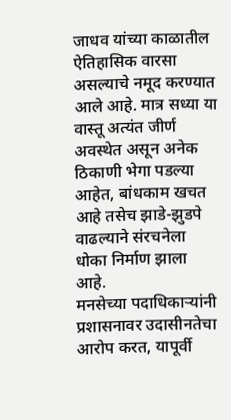जाधव यांच्या काळातील ऐतिहासिक वारसा असल्याचे नमूद करण्यात आले आहे. मात्र सध्या या वास्तू अत्यंत जीर्ण अवस्थेत असून अनेक ठिकाणी भेगा पडल्या आहेत, बांधकाम खचत आहे तसेच झाडे-झुडपे वाढल्याने संरचनेला धोका निर्माण झाला आहे.
मनसेच्या पदाधिकाऱ्यांनी प्रशासनावर उदासीनतेचा आरोप करत, यापूर्वी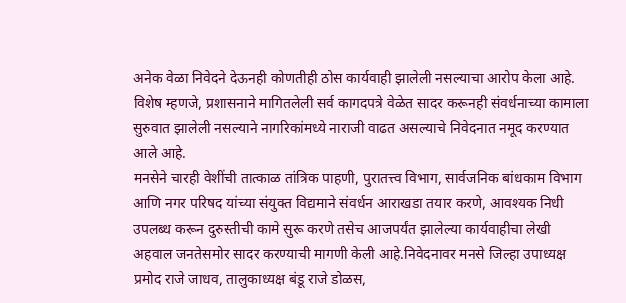अनेक वेळा निवेदने देऊनही कोणतीही ठोस कार्यवाही झालेली नसल्याचा आरोप केला आहे. विशेष म्हणजे, प्रशासनाने मागितलेली सर्व कागदपत्रे वेळेत सादर करूनही संवर्धनाच्या कामाला सुरुवात झालेली नसल्याने नागरिकांमध्ये नाराजी वाढत असल्याचे निवेदनात नमूद करण्यात आले आहे.
मनसेने चारही वेशींची तात्काळ तांत्रिक पाहणी, पुरातत्त्व विभाग, सार्वजनिक बांधकाम विभाग आणि नगर परिषद यांच्या संयुक्त विद्यमाने संवर्धन आराखडा तयार करणे, आवश्यक निधी उपलब्ध करून दुरुस्तीची कामे सुरू करणे तसेच आजपर्यंत झालेल्या कार्यवाहीचा लेखी अहवाल जनतेसमोर सादर करण्याची मागणी केली आहे.निवेदनावर मनसे जिल्हा उपाध्यक्ष प्रमोद राजे जाधव, तालुकाध्यक्ष बंडू राजे डोळस,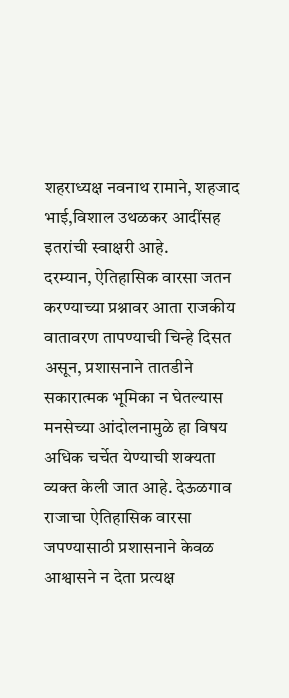शहराध्यक्ष नवनाथ रामाने, शहजाद भाई,विशाल उथळकर आदींसह इतरांची स्वाक्षरी आहे.
दरम्यान, ऐतिहासिक वारसा जतन करण्याच्या प्रश्नावर आता राजकीय वातावरण तापण्याची चिन्हे दिसत असून, प्रशासनाने तातडीने सकारात्मक भूमिका न घेतल्यास मनसेच्या आंदोलनामुळे हा विषय अधिक चर्चेत येण्याची शक्यता व्यक्त केली जात आहे. देऊळगाव राजाचा ऐतिहासिक वारसा जपण्यासाठी प्रशासनाने केवळ आश्वासने न देता प्रत्यक्ष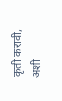कृती करावी, अशी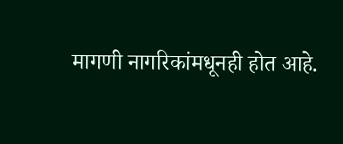मागणी नागरिकांमधूनही होत आहे.